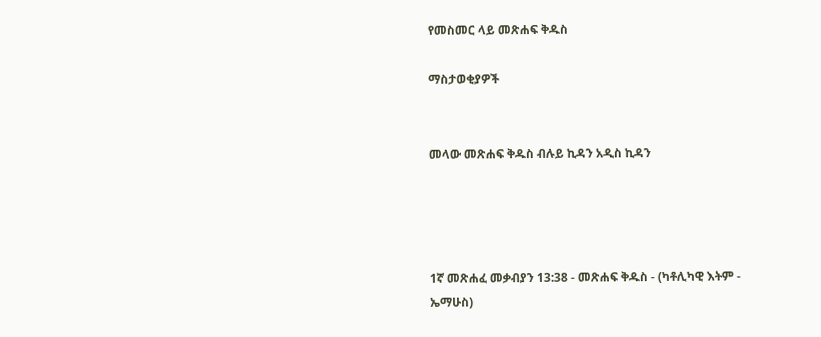የመስመር ላይ መጽሐፍ ቅዱስ

ማስታወቂያዎች


መላው መጽሐፍ ቅዱስ ብሉይ ኪዳን አዲስ ኪዳን




1ኛ መጽሐፈ መቃብያን 13:38 - መጽሐፍ ቅዱስ - (ካቶሊካዊ እትም - ኤማሁስ)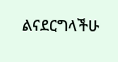ልናደርግላችሁ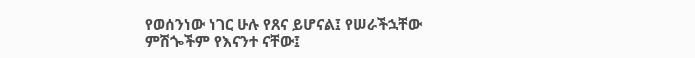የወሰንነው ነገር ሁሉ የጸና ይሆናል፤ የሠራችኋቸው ምሽጐችም የእናንተ ናቸው፤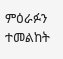ምዕራፉን ተመልከት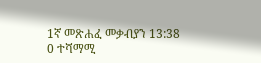1ኛ መጽሐፈ መቃብያን 13:38
0 ተሻማሚ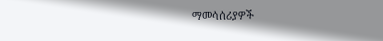ማመሳሰሪያዎች